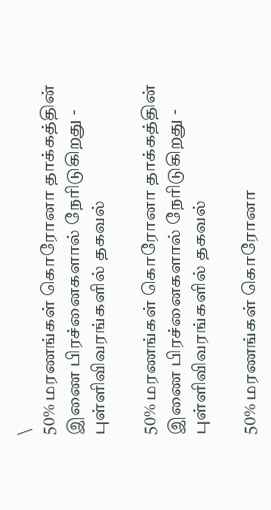\
50% மரணங்கள் கொரோனா தாக்கத்தின் இணை பிரச்னைகளால் நேரிடுகிறது - புள்ளிவிவரங்களில் தகவல்

50% மரணங்கள் கொரோனா தாக்கத்தின் இணை பிரச்னைகளால் நேரிடுகிறது - புள்ளிவிவரங்களில் தகவல்

50% மரணங்கள் கொரோனா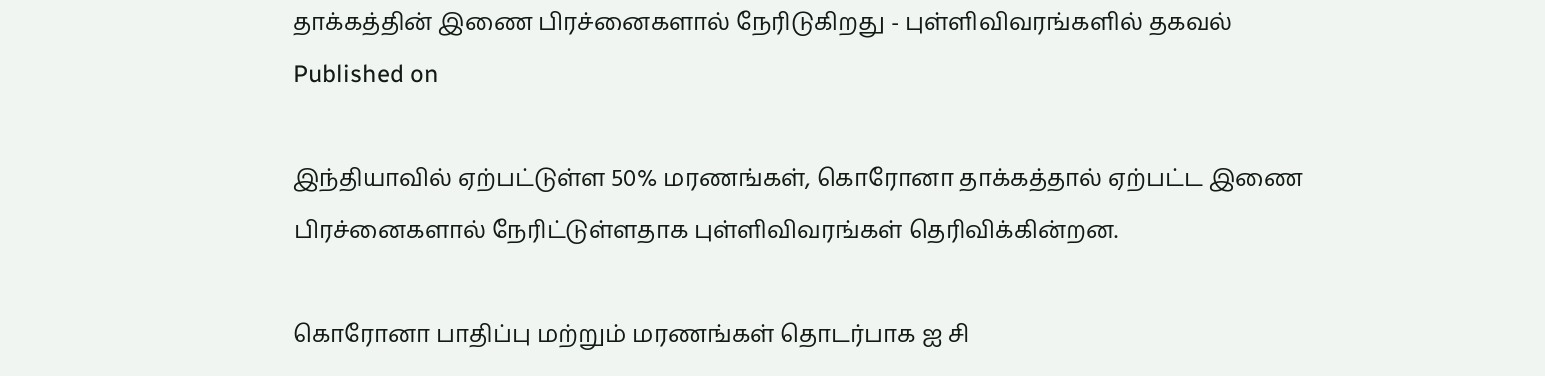தாக்கத்தின் இணை பிரச்னைகளால் நேரிடுகிறது - புள்ளிவிவரங்களில் தகவல்
Published on

இந்தியாவில் ஏற்பட்டுள்ள 50% மரணங்கள், கொரோனா தாக்கத்தால் ஏற்பட்ட இணை பிரச்னைகளால் நேரிட்டுள்ளதாக புள்ளிவிவரங்கள் தெரிவிக்கின்றன.

கொரோனா பாதிப்பு மற்றும் மரணங்கள் தொடர்பாக ஐ சி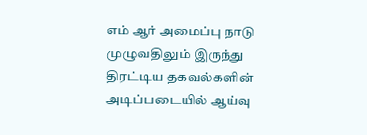எம் ஆர் அமைப்பு நாடு முழுவதிலும் இருந்து திரட்டிய தகவல்களின் அடிப்படையில் ஆய்வு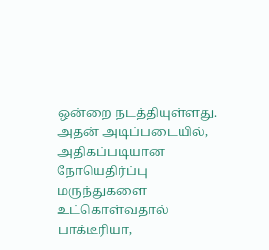ஒன்றை நடத்தியுள்ளது. அதன் அடிப்படையில், அதிகப்படியான நோயெதிர்ப்பு மருந்துகளை உட்கொள்வதால் பாக்டீரியா,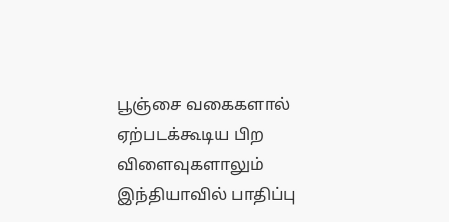பூஞ்சை வகைகளால் ஏற்படக்கூடிய பிற விளைவுகளாலும் இந்தியாவில் பாதிப்பு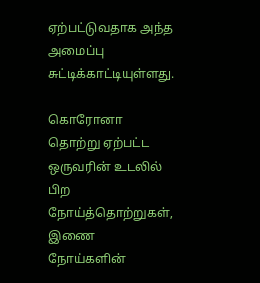ஏற்பட்டுவதாக அந்த அமைப்பு சுட்டிக்காட்டியுள்ளது.

கொரோனா தொற்று ஏற்பட்ட ஒருவரின் உடலில் பிற நோய்த்தொற்றுகள், இணை நோய்களின்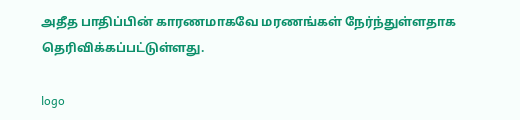அதீத பாதிப்பின் காரணமாகவே மரணங்கள் நேர்ந்துள்ளதாக தெரிவிக்கப்பட்டுள்ளது.

logo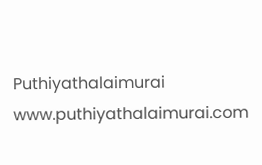Puthiyathalaimurai
www.puthiyathalaimurai.com